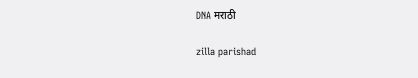DNA मराठी

zilla parishad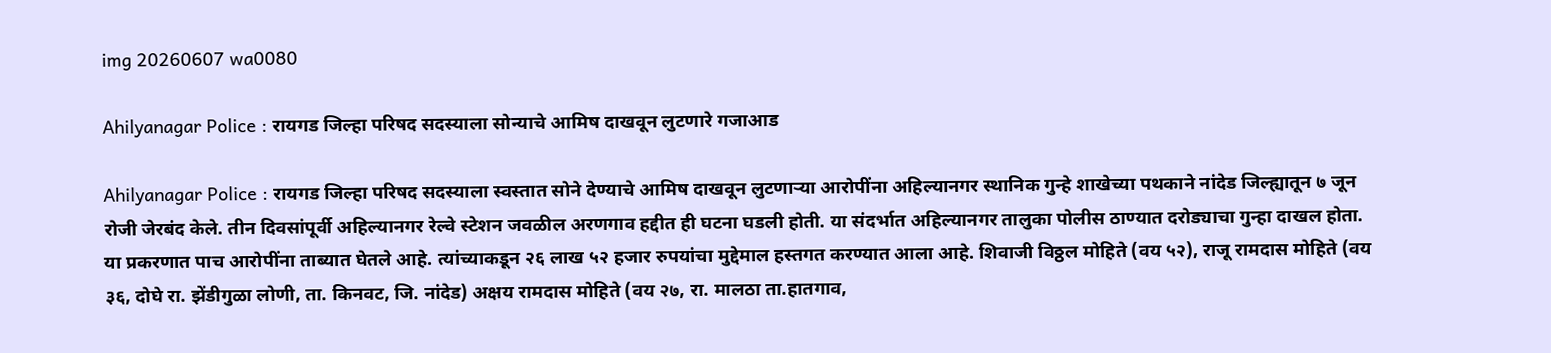img 20260607 wa0080

Ahilyanagar Police : रायगड जिल्हा परिषद सदस्याला सोन्याचे आमिष दाखवून लुटणारे गजाआड

Ahilyanagar Police : रायगड जिल्हा परिषद सदस्याला स्वस्तात सोने देण्याचे आमिष दाखवून लुटणाऱ्या आरोपींना अहिल्यानगर स्थानिक गुन्हे शाखेच्या पथकाने नांदेड जिल्ह्यातून ७ जून रोजी जेरबंद केले. तीन दिवसांपूर्वी अहिल्यानगर रेल्वे स्टेशन जवळील अरणगाव हद्दीत ही घटना घडली होती. या संदर्भात अहिल्यानगर तालुका पोलीस ठाण्यात दरोड्याचा गुन्हा दाखल होता. या प्रकरणात पाच आरोपींना ताब्यात घेतले आहे. त्यांच्याकडून २६ लाख ५२ हजार रुपयांचा मुद्देमाल हस्तगत करण्यात आला आहे. शिवाजी विठ्ठल मोहिते (वय ५२), राजू रामदास मोहिते (वय ३६, दोघे रा. झेंडीगुळा लोणी, ता. किनवट, जि. नांदेड) अक्षय रामदास मोहिते (वय २७, रा. मालठा ता.हातगाव,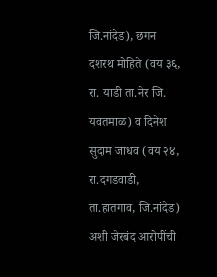जि.नांदेड), छगन दशरथ मोहिते (वय ३६, रा. याडी ता.नेर जि. यवतमाळ) व दिनेश सुदाम जाधव (वय २४, रा.दगडवाडी, ता.हातगाव, जि.नांदेड) अशी जेरबंद आरोपींची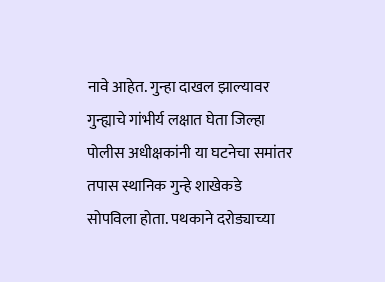नावे आहेत. गुन्हा दाखल झाल्यावर गुन्ह्याचे गांभीर्य लक्षात घेता जिल्हा पोलीस अधीक्षकांनी या घटनेचा समांतर तपास स्थानिक गुन्हे शाखेकडे सोपविला होता. पथकाने दरोड्याच्या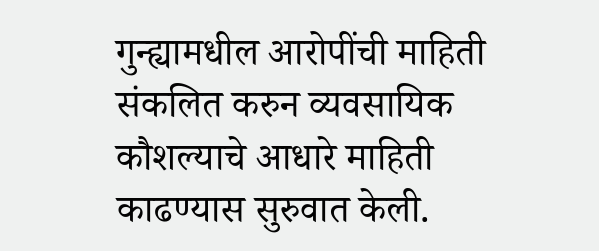गुन्ह्यामधील आरोपींची माहिती संकलित करुन व्यवसायिक कौशल्याचे आधारे माहिती काढण्यास सुरुवात केली.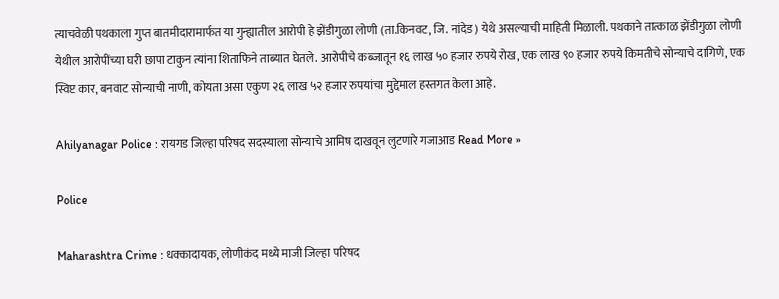त्याचवेळी पथकाला गुप्त बातमीदारामार्फत या गुन्ह्यातील आरोपी हे झेंडीगुळा लोणी (ता.किनवट, जि. नांदेड) येथे असल्याची माहिती मिळाली. पथकाने तात्काळ झेंडीगुळा लोणी येथील आरोपींच्या घरी छापा टाकुन त्यांना शिताफिने ताब्यात घेतले. आरोपीचे कब्जातून १६ लाख ५० हजार रुपये रोख, एक लाख ९० हजार रुपये किमतीचे सोन्याचे दागिणे, एक स्विप्ट कार, बनवाट सोन्याची नाणी, कोयता असा एकुण २६ लाख ५२ हजार रुपयांचा मुद्देमाल हस्तगत केला आहे.

Ahilyanagar Police : रायगड जिल्हा परिषद सदस्याला सोन्याचे आमिष दाखवून लुटणारे गजाआड Read More »

Police

Maharashtra Crime : धक्कादायक, लोणीकंद मध्ये माजी जिल्हा परिषद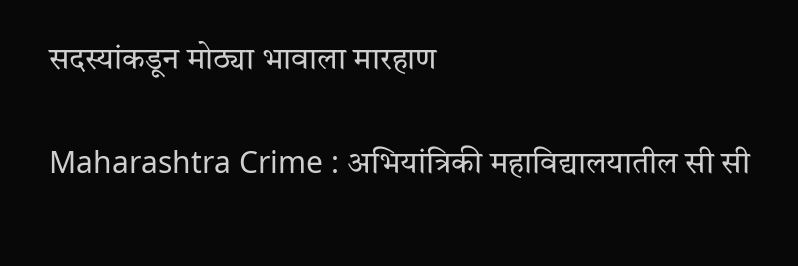सदस्यांकडून मोठ्या भावाला मारहाण

Maharashtra Crime : अभियांत्रिकी महाविद्यालयातील सी सी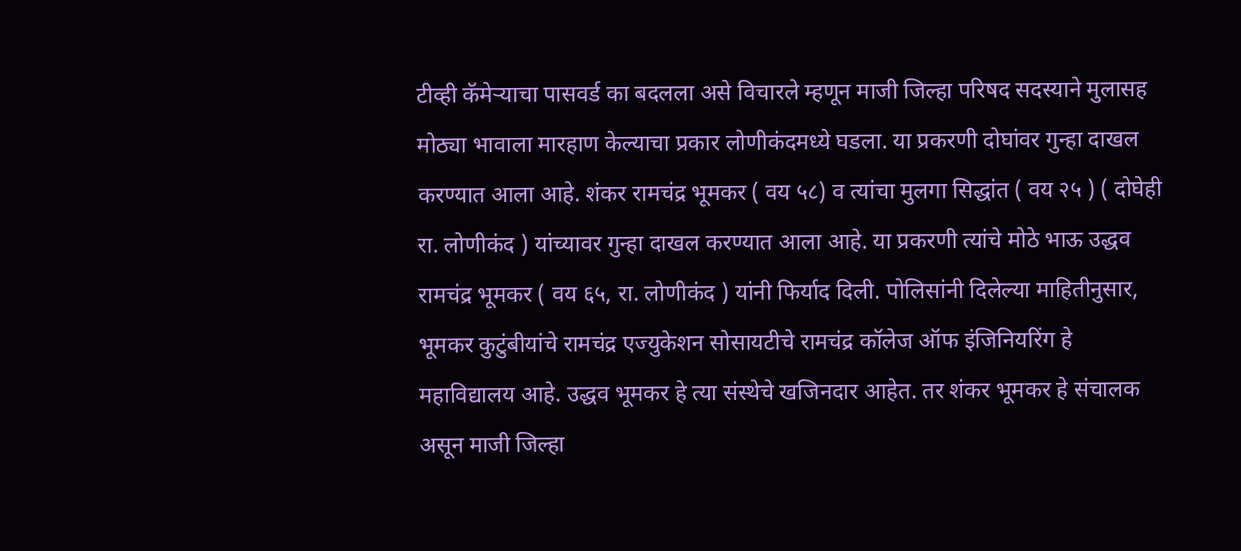टीव्ही कॅमेऱ्याचा पासवर्ड का बदलला असे विचारले म्हणून माजी जिल्हा परिषद सदस्याने मुलासह मोठ्या भावाला मारहाण केल्याचा प्रकार लोणीकंदमध्ये घडला. या प्रकरणी दोघांवर गुन्हा दाखल करण्यात आला आहे. शंकर रामचंद्र भूमकर ( वय ५८) व त्यांचा मुलगा सिद्धांत ( वय २५ ) ( दोघेही रा. लोणीकंद ) यांच्यावर गुन्हा दाखल करण्यात आला आहे. या प्रकरणी त्यांचे मोठे भाऊ उद्धव रामचंद्र भूमकर ( वय ६५, रा. लोणीकंद ) यांनी फिर्याद दिली. पोलिसांनी दिलेल्या माहितीनुसार, भूमकर कुटुंबीयांचे रामचंद्र एज्युकेशन सोसायटीचे रामचंद्र कॉलेज ऑफ इंजिनियरिंग हे महाविद्यालय आहे. उद्धव भूमकर हे त्या संस्थेचे खजिनदार आहेत. तर शंकर भूमकर हे संचालक असून माजी जिल्हा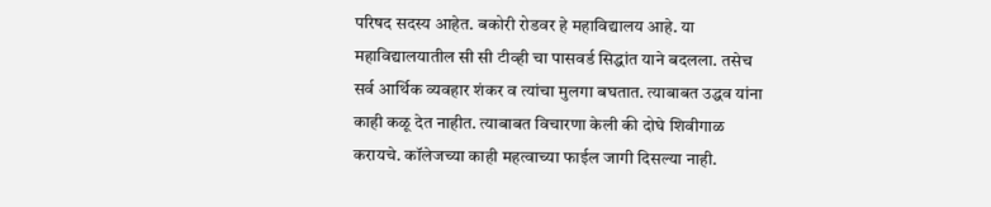परिषद सदस्य आहेत. बकोरी रोडवर हे महाविद्यालय आहे. या महाविद्यालयातील सी सी टीव्ही चा पासवर्ड सिद्धांत याने बदलला. तसेच सर्व आर्थिक व्यवहार शंकर व त्यांचा मुलगा बघतात. त्याबाबत उद्धव यांना काही कळू देत नाहीत. त्याबाबत विचारणा केली की दोघे शिवीगाळ करायचे. कॉलेजच्या काही महत्वाच्या फाईल जागी दिसल्या नाही.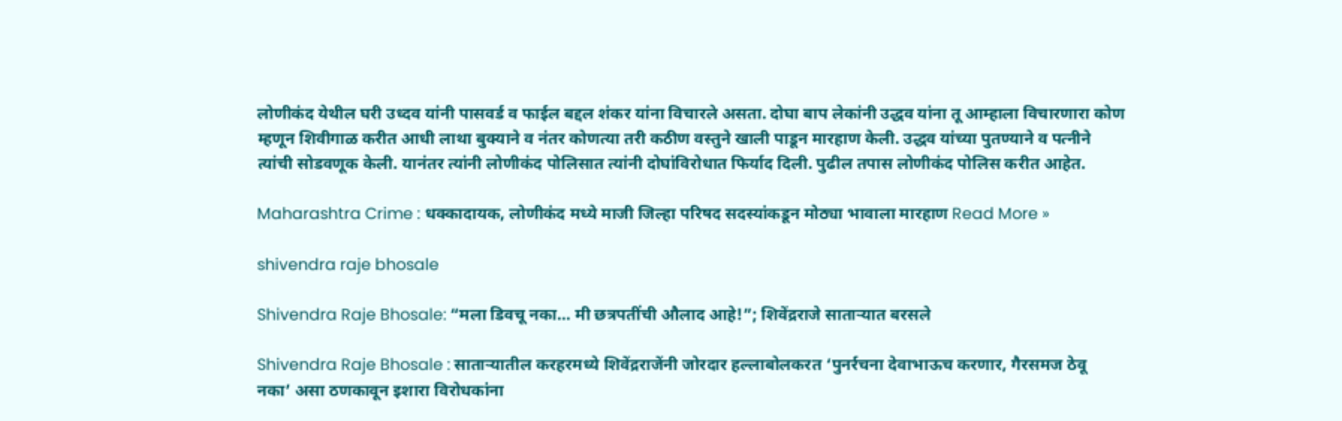लोणीकंद येथील घरी उध्दव यांनी पासवर्ड व फाईल बद्दल शंकर यांना विचारले असता. दोघा बाप लेकांनी उद्धव यांना तू आम्हाला विचारणारा कोण म्हणून शिवीगाळ करीत आधी लाथा बुक्याने व नंतर कोणत्या तरी कठीण वस्तुने खाली पाडून मारहाण केली. उद्धव यांच्या पुतण्याने व पत्नीने त्यांची सोडवणूक केली. यानंतर त्यांनी लोणीकंद पोलिसात त्यांनी दोघांविरोधात फिर्याद दिली. पुढील तपास लोणीकंद पोलिस करीत आहेत.

Maharashtra Crime : धक्कादायक, लोणीकंद मध्ये माजी जिल्हा परिषद सदस्यांकडून मोठ्या भावाला मारहाण Read More »

shivendra raje bhosale

Shivendra Raje Bhosale: “मला डिवचू नका… मी छत्रपतींची औलाद आहे!”; शिवेंद्रराजे साताऱ्यात बरसले

Shivendra Raje Bhosale : साताऱ्यातील करहरमध्ये शिवेंद्रराजेंनी जोरदार हल्लाबोलकरत ‘पुनर्रचना देवाभाऊच करणार, गैरसमज ठेवू नका’ असा ठणकावून इशारा विरोधकांना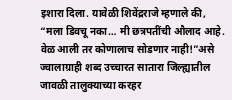इशारा दिला. यावेळी शिवेंद्रराजे म्हणाले की, “मला डिवचू नका… मी छत्रपतींची औलाद आहे. वेळ आली तर कोणालाच सोडणार नाही!”असे ज्वालाग्राही शब्द उच्चारत सातारा जिल्ह्यातील जावळी तालुक्याच्या करहर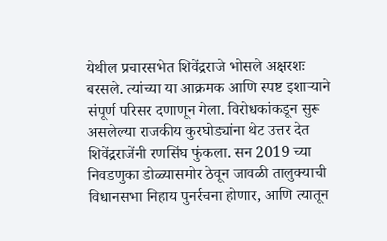येथील प्रचारसभेत शिवेंद्रराजे भोसले अक्षरशः बरसले. त्यांच्या या आक्रमक आणि स्पष्ट इशाऱ्याने संपूर्ण परिसर दणाणून गेला. विरोधकांकडून सुरू असलेल्या राजकीय कुरघोड्यांना थेट उत्तर देत शिवेंद्रराजेंनी रणसिंघ फुंकला. सन 2019 च्या निवडणुका डोळ्यासमोर ठेवून जावळी तालुक्याची विधानसभा निहाय पुनर्रचना होणार, आणि त्यातून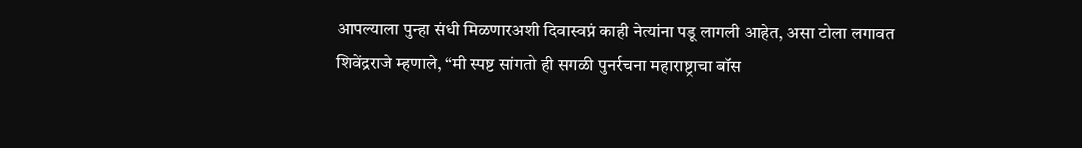आपल्याला पुन्हा संधी मिळणारअशी दिवास्वप्नं काही नेत्यांना पडू लागली आहेत, असा टोला लगावत शिवेंद्रराजे म्हणाले, “मी स्पष्ट सांगतो ही सगळी पुनर्रचना महाराष्ट्राचा बॉस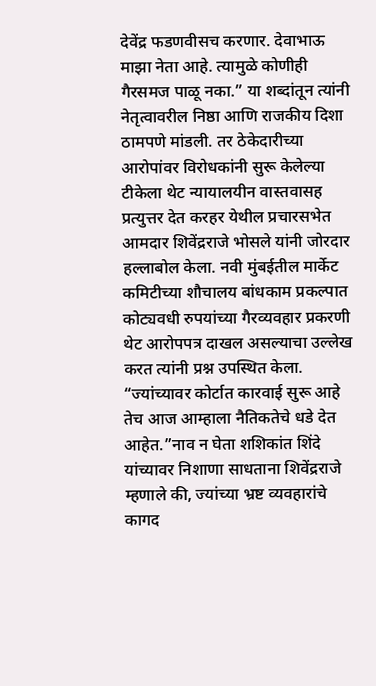देवेंद्र फडणवीसच करणार. देवाभाऊ माझा नेता आहे. त्यामुळे कोणीही गैरसमज पाळू नका.” या शब्दांतून त्यांनी नेतृत्वावरील निष्ठा आणि राजकीय दिशा ठामपणे मांडली. तर ठेकेदारीच्या आरोपांवर विरोधकांनी सुरू केलेल्या टीकेला थेट न्यायालयीन वास्तवासह प्रत्युत्तर देत करहर येथील प्रचारसभेत आमदार शिवेंद्रराजे भोसले यांनी जोरदार हल्लाबोल केला. नवी मुंबईतील मार्केट कमिटीच्या शौचालय बांधकाम प्रकल्पात कोट्यवधी रुपयांच्या गैरव्यवहार प्रकरणी थेट आरोपपत्र दाखल असल्याचा उल्लेख करत त्यांनी प्रश्न उपस्थित केला. “ज्यांच्यावर कोर्टात कारवाई सुरू आहे तेच आज आम्हाला नैतिकतेचे धडे देत आहेत.”नाव न घेता शशिकांत शिंदे यांच्यावर निशाणा साधताना शिवेंद्रराजे म्हणाले की, ज्यांच्या भ्रष्ट व्यवहारांचे कागद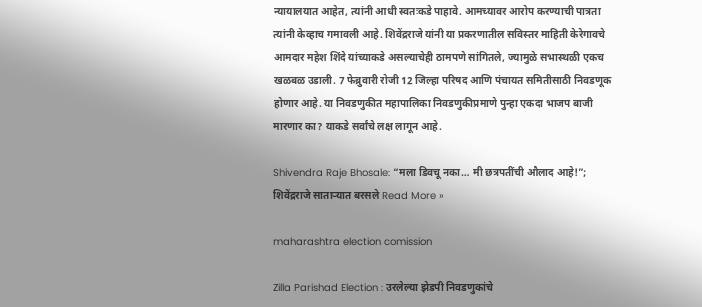न्यायालयात आहेत, त्यांनी आधी स्वतःकडे पाहावे. आमच्यावर आरोप करण्याची पात्रता त्यांनी केव्हाच गमावली आहे. शिवेंद्रराजे यांनी या प्रकरणातील सविस्तर माहिती केरेगावचे आमदार महेश शिंदे यांच्याकडे असल्याचेही ठामपणे सांगितले, ज्यामुळे सभास्थळी एकच खळबळ उडाली. 7 फेब्रुवारी रोजी 12 जिल्हा परिषद आणि पंचायत समितीसाठी निवडणूक होणार आहे. या निवडणुकीत महापालिका निवडणुकीप्रमाणे पुन्हा एकदा भाजप बाजी मारणार का? याकडे सर्वांचे लक्ष लागून आहे.

Shivendra Raje Bhosale: “मला डिवचू नका… मी छत्रपतींची औलाद आहे!”; शिवेंद्रराजे साताऱ्यात बरसले Read More »

maharashtra election comission

Zilla Parishad Election : उरलेल्या झेडपी निवडणुकांचे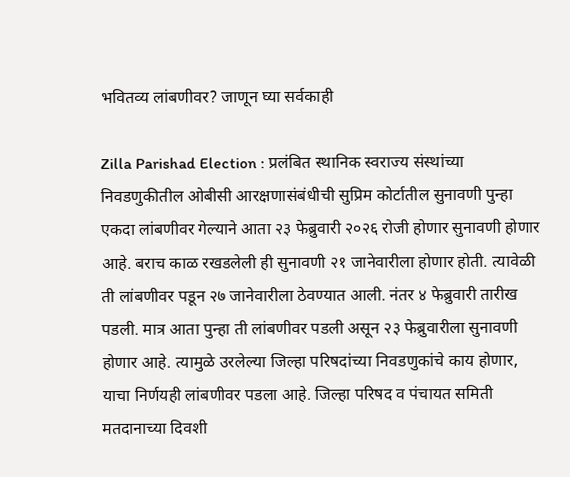भवितव्य लांबणीवर? जाणून घ्या सर्वकाही

Zilla Parishad Election : प्रलंबित स्थानिक स्वराज्य संस्थांच्या निवडणुकीतील ओबीसी आरक्षणासंबंधीची सुप्रिम कोर्टातील सुनावणी पुन्हा एकदा लांबणीवर गेल्याने आता २३ फेब्रुवारी २०२६ रोजी होणार सुनावणी होणार आहे. बराच काळ रखडलेली ही सुनावणी २१ जानेवारीला होणार होती. त्यावेळी ती लांबणीवर पडून २७ जानेवारीला ठेवण्यात आली. नंतर ४ फेब्रुवारी तारीख पडली. मात्र आता पुन्हा ती लांबणीवर पडली असून २३ फेब्रुवारीला सुनावणी होणार आहे. त्यामुळे उरलेल्या जिल्हा परिषदांच्या निवडणुकांचे काय होणार, याचा निर्णयही लांबणीवर पडला आहे. जिल्हा परिषद व पंचायत समिती मतदानाच्या दिवशी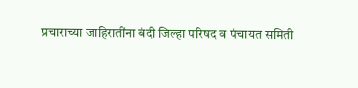प्रचाराच्या जाहिरातींना बंदी जिल्हा परिषद व पंचायत समिती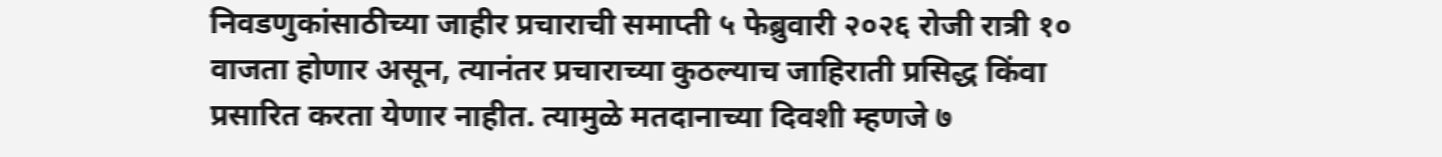निवडणुकांसाठीच्या जाहीर प्रचाराची समाप्ती ५ फेब्रुवारी २०२६ रोजी रात्री १० वाजता होणार असून, त्यानंतर प्रचाराच्या कुठल्याच जाहिराती प्रसिद्ध किंवा प्रसारित करता येणार नाहीत. त्यामुळे मतदानाच्या दिवशी म्हणजे ७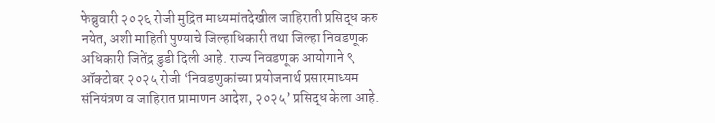फेब्रुवारी २०२६ रोजी मुद्रित माध्यमांतदेखील जाहिराती प्रसिद्ध करु नयेत, अशी माहिती पुण्याचे जिल्हाधिकारी तथा जिल्हा निवडणूक अधिकारी जितेंद्र डुडी दिली आहे. राज्य निवडणूक आयोगाने ९ ऑक्टोबर २०२५ रोजी ‘निवडणुकांच्या प्रयोजनार्थ प्रसारमाध्यम संनियंत्रण व जाहिरात प्रामाणन आदेश, २०२५’ प्रसिद्ध केला आहे.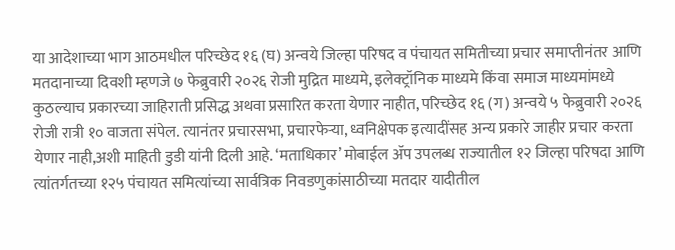या आदेशाच्या भाग आठमधील परिच्छेद १६ (घ) अन्वये जिल्हा परिषद व पंचायत समितीच्या प्रचार समाप्तीनंतर आणि मतदानाच्या दिवशी म्हणजे ७ फेब्रुवारी २०२६ रोजी मुद्रित माध्यमे, इलेक्ट्रॉनिक माध्यमे किंवा समाज माध्यमांमध्ये कुठल्याच प्रकारच्या जाहिराती प्रसिद्ध अथवा प्रसारित करता येणार नाहीत, परिच्छेद १६ (ग) अन्वये ५ फेब्रुवारी २०२६ रोजी रात्री १० वाजता संपेल. त्यानंतर प्रचारसभा, प्रचारफेऱ्या, ध्वनिक्षेपक इत्यादींसह अन्य प्रकारे जाहीर प्रचार करता येणार नाही,अशी माहिती डुडी यांनी दिली आहे. ‘मताधिकार’ मोबाईल ॲप उपलब्ध राज्यातील १२ जिल्हा परिषदा आणि त्यांतर्गतच्या १२५ पंचायत समित्यांच्या सार्वत्रिक निवडणुकांसाठीच्या मतदार यादीतील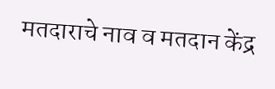मतदाराचे नाव व मतदान केंद्र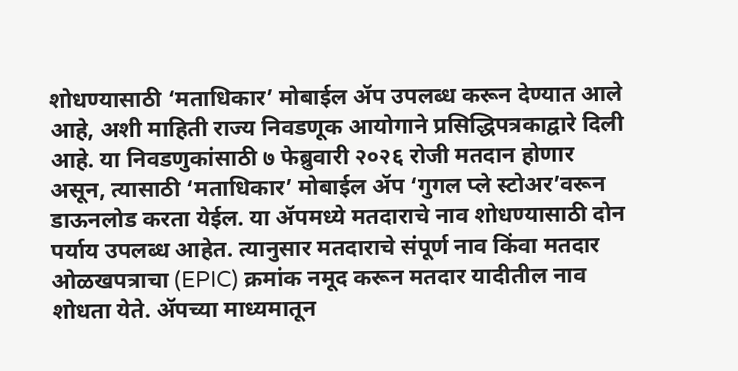शोधण्यासाठी ‘मताधिकार’ मोबाईल ॲप उपलब्ध करून देण्यात आले आहे, अशी माहिती राज्य निवडणूक आयोगाने प्रसिद्धिपत्रकाद्वारे दिली आहे. या निवडणुकांसाठी ७ फेब्रुवारी २०२६ रोजी मतदान होणार असून, त्यासाठी ‘मताधिकार’ मोबाईल ॲप ‘गुगल प्ले स्टोअर’वरून डाऊनलोड करता येईल. या ॲपमध्ये मतदाराचे नाव शोधण्यासाठी दोन पर्याय उपलब्ध आहेत. त्यानुसार मतदाराचे संपूर्ण नाव किंवा मतदार ओळखपत्राचा (EPIC) क्रमांक नमूद करून मतदार यादीतील नाव शोधता येते. ॲपच्या माध्यमातून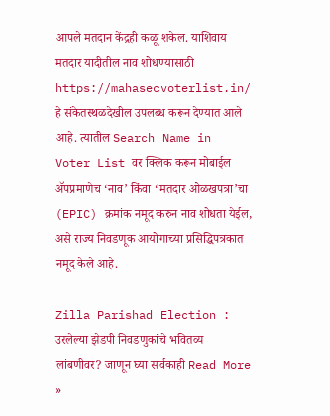आपले मतदान केंद्रही कळू शकेल. याशिवाय मतदार यादीतील नाव शोधण्यासाठी https://mahasecvoterlist.in/ हे संकेतस्थळदेखील उपलब्ध करून देण्यात आले आहे. त्यातील Search Name in Voter List वर क्लिक करून मोबाईल ॲपप्रमाणेच ‘नाव’ किंवा ‘मतदार ओळखपत्रा’चा (EPIC) क्रमांक नमूद करुन नाव शोधता येईल, असे राज्य निवडणूक आयोगाच्या प्रसिद्धिपत्रकात नमूद केले आहे.

Zilla Parishad Election : उरलेल्या झेडपी निवडणुकांचे भवितव्य लांबणीवर? जाणून घ्या सर्वकाही Read More »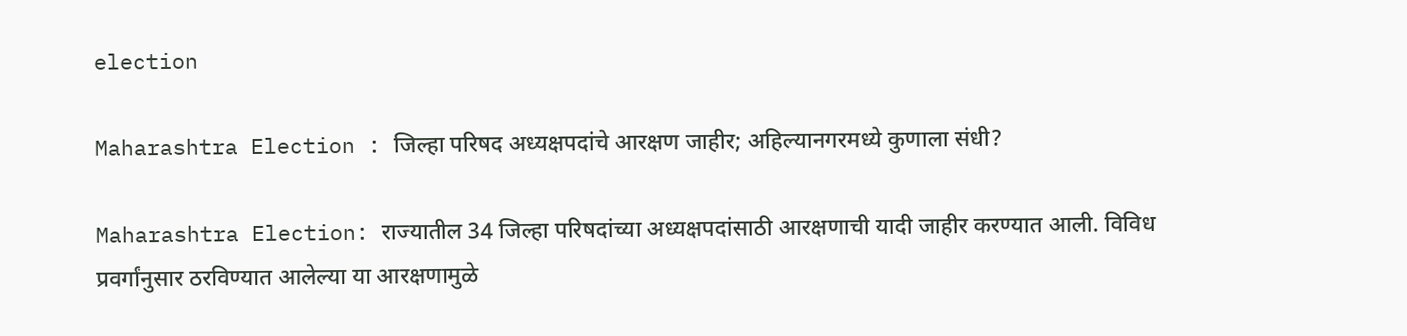election

Maharashtra Election : जिल्हा परिषद अध्यक्षपदांचे आरक्षण जाहीर; अहिल्यानगरमध्ये कुणाला संधी?

Maharashtra Election: राज्यातील 34 जिल्हा परिषदांच्या अध्यक्षपदांसाठी आरक्षणाची यादी जाहीर करण्यात आली. विविध प्रवर्गांनुसार ठरविण्यात आलेल्या या आरक्षणामुळे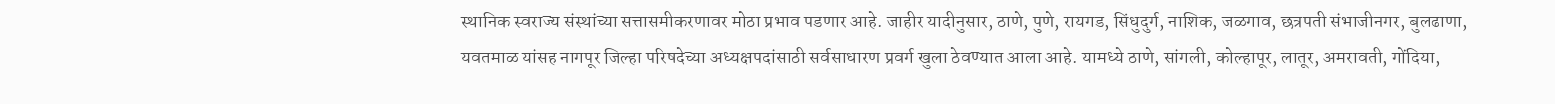स्थानिक स्वराज्य संस्थांच्या सत्तासमीकरणावर मोठा प्रभाव पडणार आहे. जाहीर यादीनुसार, ठाणे, पुणे, रायगड, सिंधुदुर्ग, नाशिक, जळगाव, छत्रपती संभाजीनगर, बुलढाणा, यवतमाळ यांसह नागपूर जिल्हा परिषदेच्या अध्यक्षपदांसाठी सर्वसाधारण प्रवर्ग खुला ठेवण्यात आला आहे. यामध्ये ठाणे, सांगली, कोल्हापूर, लातूर, अमरावती, गोंदिया,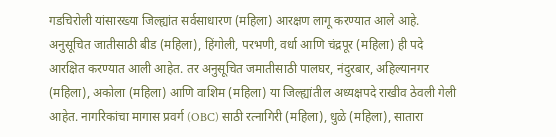गडचिरोली यांसारख्या जिल्ह्यांत सर्वसाधारण (महिला) आरक्षण लागू करण्यात आले आहे. अनुसूचित जातीसाठी बीड (महिला), हिंगोली, परभणी, वर्धा आणि चंद्रपूर (महिला) ही पदे आरक्षित करण्यात आली आहेत. तर अनुसूचित जमातीसाठी पालघर, नंदुरबार, अहिल्यानगर (महिला), अकोला (महिला) आणि वाशिम (महिला) या जिल्ह्यांतील अध्यक्षपदे राखीव ठेवली गेली आहेत. नागरिकांचा मागास प्रवर्ग (OBC) साठी रत्नागिरी (महिला), धुळे (महिला), सातारा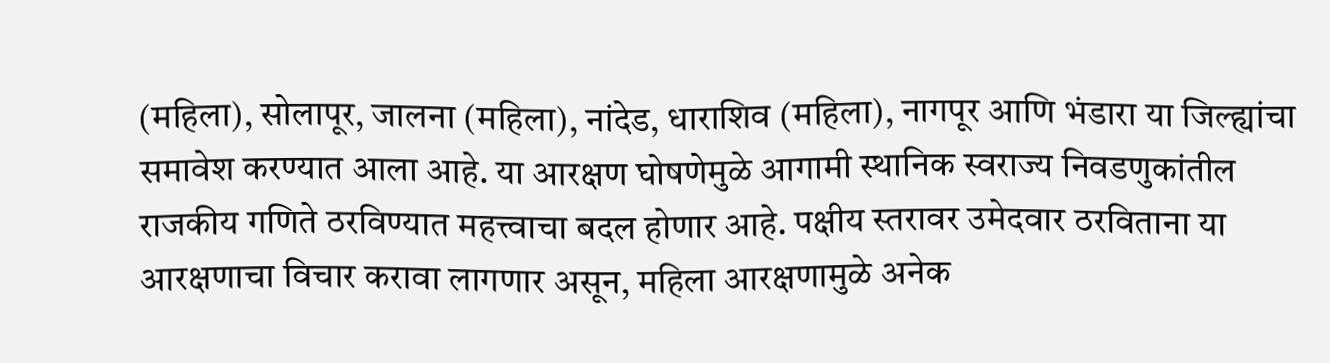(महिला), सोलापूर, जालना (महिला), नांदेड, धाराशिव (महिला), नागपूर आणि भंडारा या जिल्ह्यांचा समावेश करण्यात आला आहे. या आरक्षण घोषणेमुळे आगामी स्थानिक स्वराज्य निवडणुकांतील राजकीय गणिते ठरविण्यात महत्त्वाचा बदल होणार आहे. पक्षीय स्तरावर उमेदवार ठरविताना या आरक्षणाचा विचार करावा लागणार असून, महिला आरक्षणामुळे अनेक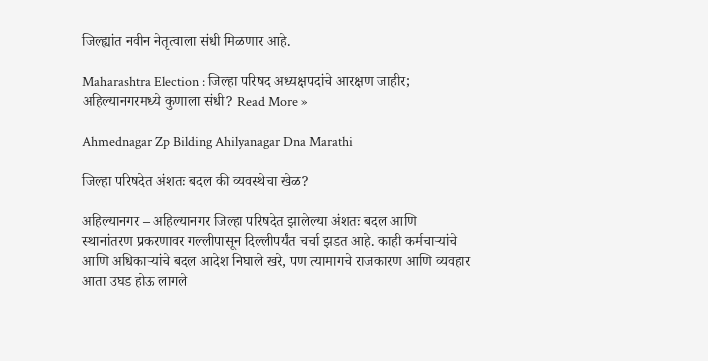जिल्ह्यांत नवीन नेतृत्वाला संधी मिळणार आहे.

Maharashtra Election : जिल्हा परिषद अध्यक्षपदांचे आरक्षण जाहीर; अहिल्यानगरमध्ये कुणाला संधी? Read More »

Ahmednagar Zp Bilding Ahilyanagar Dna Marathi

जिल्हा परिषदेत अंशतः बदल की व्यवस्थेचा खेळ?

अहिल्यानगर – अहिल्यानगर जिल्हा परिषदेत झालेल्या अंशतः बदल आणि स्थानांतरण प्रकरणावर गल्लीपासून दिल्लीपर्यंत चर्चा झडत आहे. काही कर्मचाऱ्यांचे आणि अधिकाऱ्यांचे बदल आदेश निघाले खरे, पण त्यामागचे राजकारण आणि व्यवहार आता उघड होऊ लागले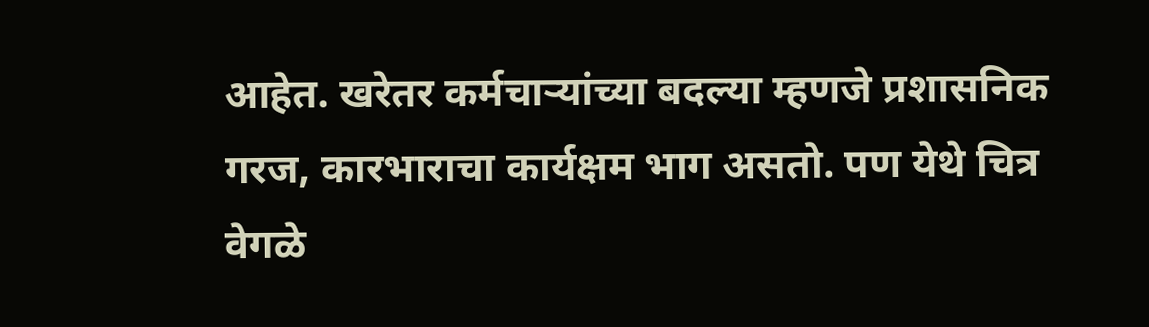आहेत. खरेतर कर्मचाऱ्यांच्या बदल्या म्हणजे प्रशासनिक गरज, कारभाराचा कार्यक्षम भाग असतो. पण येथे चित्र वेगळे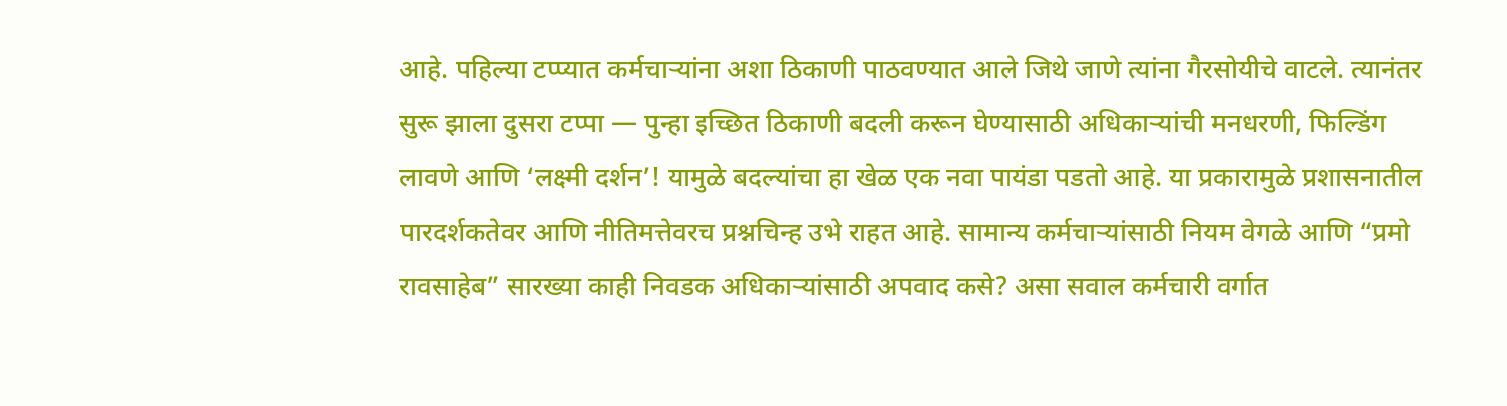आहे. पहिल्या टप्प्यात कर्मचाऱ्यांना अशा ठिकाणी पाठवण्यात आले जिथे जाणे त्यांना गैरसोयीचे वाटले. त्यानंतर सुरू झाला दुसरा टप्पा — पुन्हा इच्छित ठिकाणी बदली करून घेण्यासाठी अधिकाऱ्यांची मनधरणी, फिल्डिंग लावणे आणि ‘लक्ष्मी दर्शन’! यामुळे बदल्यांचा हा खेळ एक नवा पायंडा पडतो आहे. या प्रकारामुळे प्रशासनातील पारदर्शकतेवर आणि नीतिमत्तेवरच प्रश्नचिन्ह उभे राहत आहे. सामान्य कर्मचाऱ्यांसाठी नियम वेगळे आणि “प्रमो रावसाहेब” सारख्या काही निवडक अधिकाऱ्यांसाठी अपवाद कसे? असा सवाल कर्मचारी वर्गात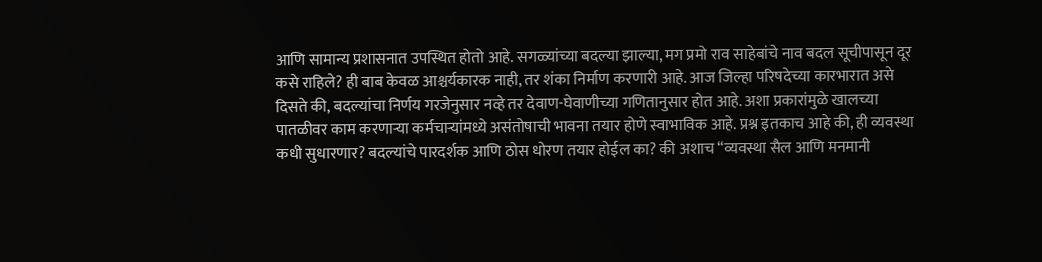आणि सामान्य प्रशासनात उपस्थित होतो आहे. सगळ्यांच्या बदल्या झाल्या, मग प्रमो राव साहेबांचे नाव बदल सूचीपासून दूर कसे राहिले? ही बाब केवळ आश्चर्यकारक नाही, तर शंका निर्माण करणारी आहे. आज जिल्हा परिषदेच्या कारभारात असे दिसते की, बदल्यांचा निर्णय गरजेनुसार नव्हे तर देवाण-घेवाणीच्या गणितानुसार होत आहे. अशा प्रकारांमुळे खालच्या पातळीवर काम करणाऱ्या कर्मचाऱ्यांमध्ये असंतोषाची भावना तयार होणे स्वाभाविक आहे. प्रश्न इतकाच आहे की, ही व्यवस्था कधी सुधारणार? बदल्यांचे पारदर्शक आणि ठोस धोरण तयार होईल का? की अशाच “व्यवस्था सैल आणि मनमानी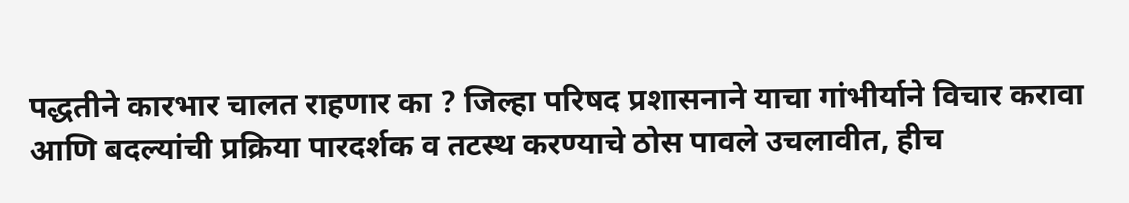पद्धतीने कारभार चालत राहणार का ? जिल्हा परिषद प्रशासनाने याचा गांभीर्याने विचार करावा आणि बदल्यांची प्रक्रिया पारदर्शक व तटस्थ करण्याचे ठोस पावले उचलावीत, हीच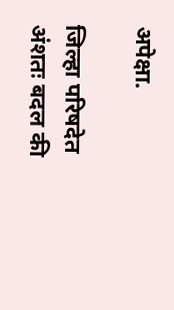अपेक्षा.

जिल्हा परिषदेत अंशतः बदल की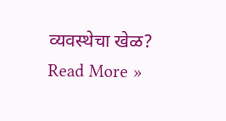व्यवस्थेचा खेळ? Read More »